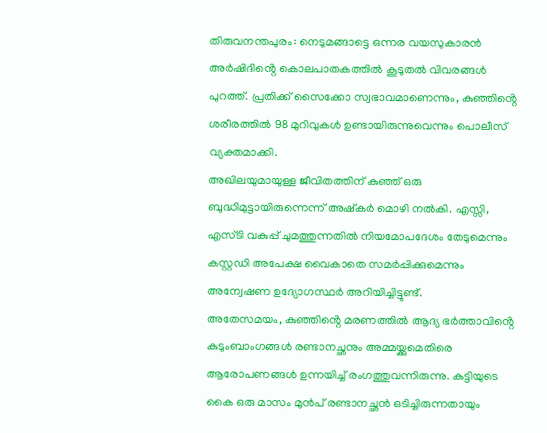തിരുവനന്തപുരം: നെടുമങ്ങാട്ടെ ഒന്നര വയസുകാരൻ അർഷിദിൻ്റെ കൊലപാതകത്തിൽ കൂടുതൽ വിവരങ്ങൾ പുറത്ത്. പ്രതിക്ക് സൈക്കോ സ്വഭാവമാണെന്നും, കുഞ്ഞിൻ്റെ ശരീരത്തിൽ 98 മുറിവുകൾ ഉണ്ടായിരുന്നുവെന്നും പൊലീസ് വ്യക്തമാക്കി.
അഖിലയുമായുള്ള ജീവിതത്തിന് കുഞ്ഞ് ഒരു ബുദ്ധിമുട്ടായിരുന്നെന്ന് അഷ്കർ മൊഴി നൽകി. എസ്സി, എസ്ടി വകുപ്പ് ചുമത്തുന്നതിൽ നിയമോപദേശം തേടുമെന്നും കസ്റ്റഡി അപേക്ഷ വൈകാതെ സമർപ്പിക്കുമെന്നും അന്വേഷണ ഉദ്യോഗസ്ഥർ അറിയിച്ചിട്ടുണ്ട്.
അതേസമയം, കുഞ്ഞിൻ്റെ മരണത്തിൽ ആദ്യ ഭർത്താവിൻ്റെ കുടുംബാംഗങ്ങൾ രണ്ടാനച്ഛനും അമ്മയ്ക്കുമെതിരെ ആരോപണങ്ങൾ ഉന്നയിച്ച് രംഗത്തുവന്നിരുന്നു. കുട്ടിയുടെ കൈ ഒരു മാസം മുൻപ് രണ്ടാനച്ഛൻ ഒടിച്ചിരുന്നതായും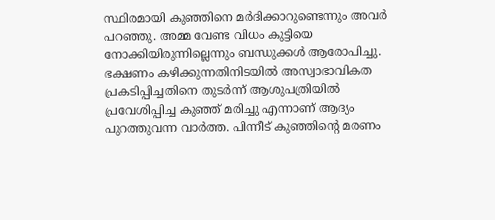സ്ഥിരമായി കുഞ്ഞിനെ മർദിക്കാറുണ്ടെന്നും അവർ പറഞ്ഞു. അമ്മ വേണ്ട വിധം കുട്ടിയെ നോക്കിയിരുന്നില്ലെന്നും ബന്ധുക്കൾ ആരോപിച്ചു.
ഭക്ഷണം കഴിക്കുന്നതിനിടയിൽ അസ്വാഭാവികത പ്രകടിപ്പിച്ചതിനെ തുടർന്ന് ആശുപത്രിയിൽ പ്രവേശിപ്പിച്ച കുഞ്ഞ് മരിച്ചു എന്നാണ് ആദ്യം പുറത്തുവന്ന വാർത്ത. പിന്നീട് കുഞ്ഞിൻ്റെ മരണം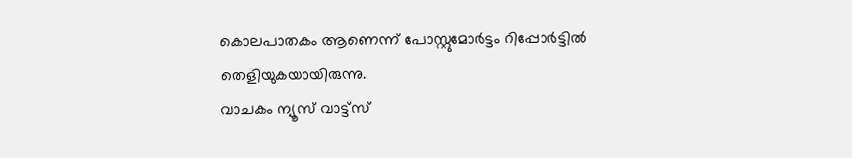കൊലപാതകം ആണെന്ന് പോസ്റ്റുമോർട്ടം റിപ്പോർട്ടിൽ തെളിയുകയായിരുന്നു.
വാചകം ന്യൂസ് വാട്ട്സ്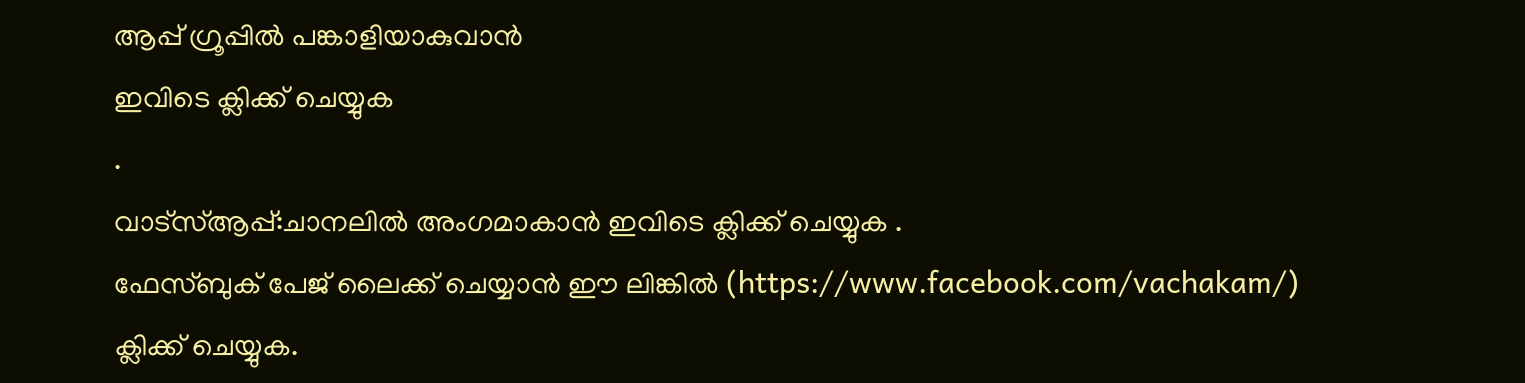ആപ്പ് ഗ്രൂപ്പിൽ പങ്കാളിയാകുവാൻ
ഇവിടെ ക്ലിക്ക് ചെയ്യുക
.
വാട്സ്ആപ്പ്:ചാനലിൽ അംഗമാകാൻ ഇവിടെ ക്ലിക്ക് ചെയ്യുക .
ഫേസ്ബുക് പേജ് ലൈക്ക് ചെയ്യാൻ ഈ ലിങ്കിൽ (https://www.facebook.com/vachakam/) ക്ലിക്ക് ചെയ്യുക.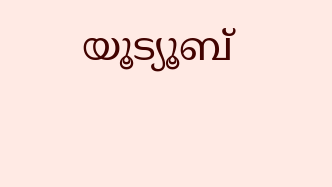യൂട്യൂബ്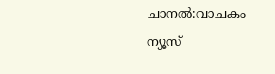ചാനൽ:വാചകം ന്യൂസ്